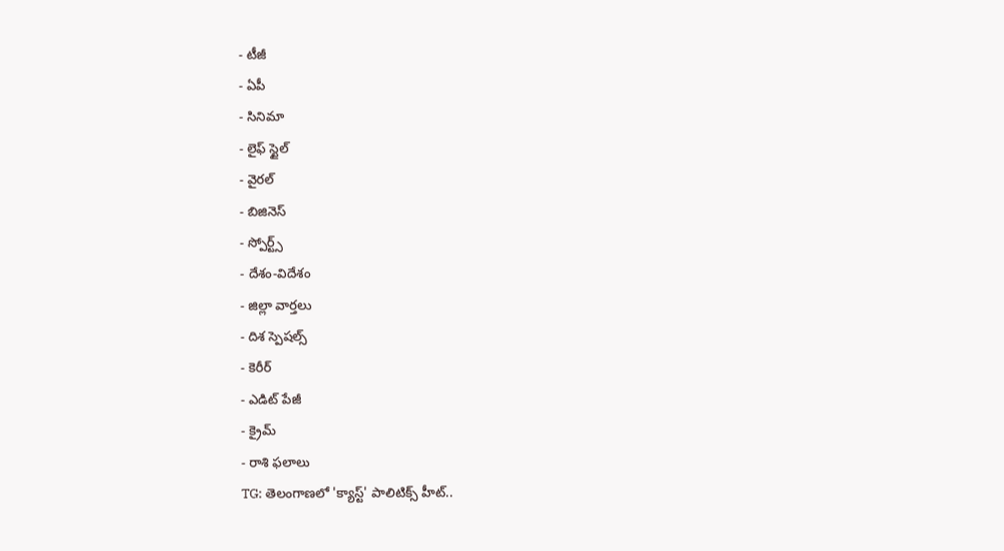- టీజీ
- ఏపీ
- సినిమా
- లైఫ్ స్టైల్
- వైరల్
- బిజినెస్
- స్పోర్ట్స్
- దేశం-విదేశం
- జిల్లా వార్తలు
- దిశ స్పెషల్స్
- కెరీర్
- ఎడిట్ పేజీ
- క్రైమ్
- రాశి ఫలాలు
TG: తెలంగాణలో 'క్యాస్ట్' పాలిటిక్స్ హీట్..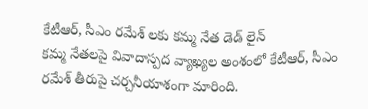కేటీఆర్, సీఎం రమేశ్ లకు కమ్మ నేత డెడ్ లైన్
కమ్మ నేతలపై వివాదాస్పద వ్యాఖ్యల అంశంలో కేటీఆర్, సీఎం రమేశ్ తీరుపై చర్చనీయాశంగా మారింది.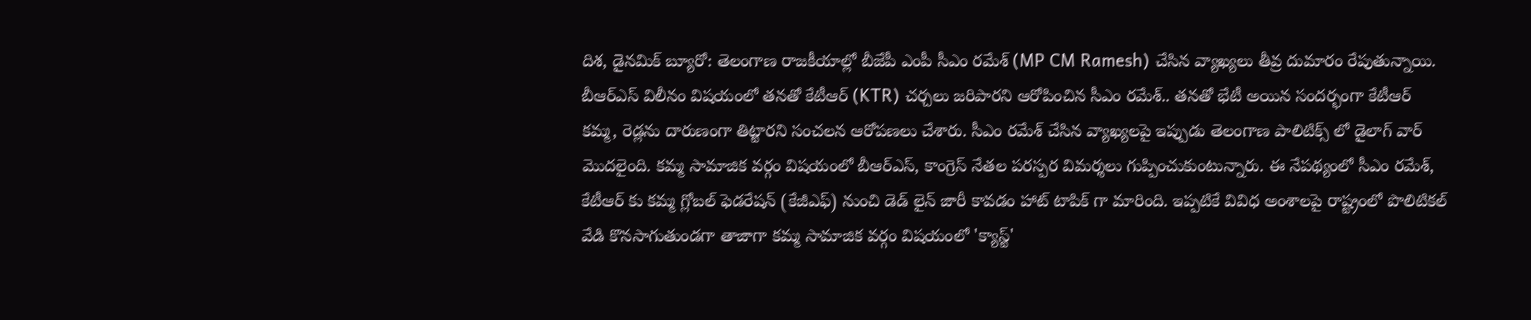దిశ, డైనమిక్ బ్యూరో: తెలంగాణ రాజకీయాల్లో బీజేపీ ఎంపీ సీఎం రమేశ్ (MP CM Ramesh) చేసిన వ్యాఖ్యలు తీవ్ర దుమారం రేపుతున్నాయి. బీఆర్ఎస్ విలీనం విషయంలో తనతో కేటీఆర్ (KTR) చర్చలు జరిపారని ఆరోపించిన సీఎం రమేశ్.. తనతో భేటీ అయిన సందర్భంగా కేటీఆర్ కమ్మ, రెడ్లను దారుణంగా తిట్టారని సంచలన ఆరోపణలు చేశారు. సీఎం రమేశ్ చేసిన వ్యాఖ్యలపై ఇప్పుడు తెలంగాణ పాలిటిక్స్ లో డైలాగ్ వార్ మొదలైంది. కమ్మ సామాజిక వర్గం విషయంలో బీఆర్ఎస్, కాంగ్రెస్ నేతల పరస్పర విమర్శలు గుప్పించుకుంటున్నారు. ఈ నేపథ్యంలో సీఎం రమేశ్, కేటీఆర్ కు కమ్మ గ్లోబల్ ఫెడరేషన్ (కేజీఎఫ్) నుంచి డెడ్ లైన్ జారీ కావడం హాట్ టాపిక్ గా మారింది. ఇప్పటికే వివిధ అంశాలపై రాష్ట్రంలో పొలిటికల్ వేడి కొనసాగుతుండగా తాజాగా కమ్మ సామాజిక వర్గం విషయంలో 'క్యాస్ట్'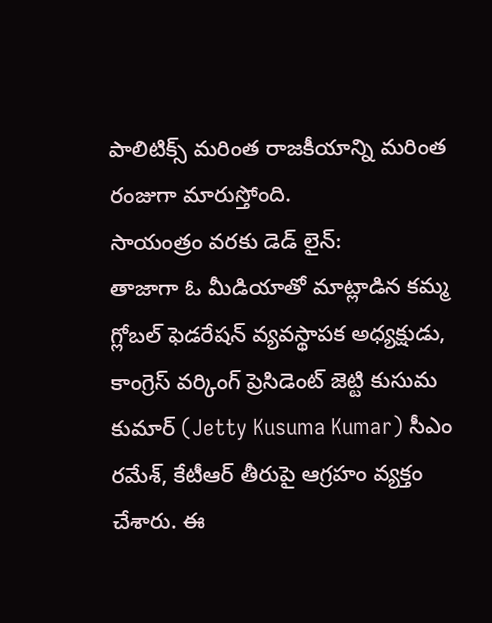పాలిటిక్స్ మరింత రాజకీయాన్ని మరింత రంజుగా మారుస్తోంది.
సాయంత్రం వరకు డెడ్ లైన్:
తాజాగా ఓ మీడియాతో మాట్లాడిన కమ్మ గ్లోబల్ ఫెడరేషన్ వ్యవస్థాపక అధ్యక్షుడు, కాంగ్రెస్ వర్కింగ్ ప్రెసిడెంట్ జెట్టి కుసుమ కుమార్ (Jetty Kusuma Kumar) సీఎం రమేశ్, కేటీఆర్ తీరుపై ఆగ్రహం వ్యక్తం చేశారు. ఈ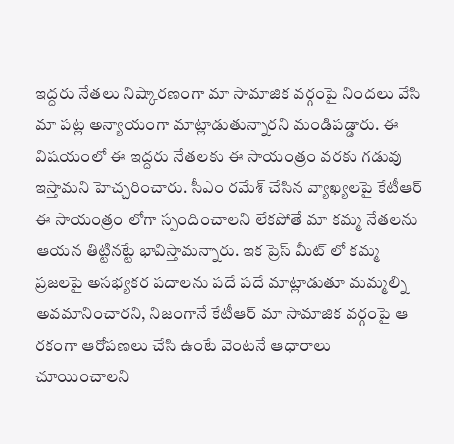ఇద్దరు నేతలు నిష్కారణంగా మా సామాజిక వర్గంపై నిందలు వేసి మా పట్ల అన్యాయంగా మాట్లాడుతున్నారని మండిపడ్డారు. ఈ విషయంలో ఈ ఇద్దరు నేతలకు ఈ సాయంత్రం వరకు గడువు ఇస్తామని హెచ్చరించారు. సీఎం రమేశ్ చేసిన వ్యాఖ్యలపై కేటీఆర్ ఈ సాయంత్రం లోగా స్పందించాలని లేకపోతే మా కమ్మ నేతలను ఆయన తిట్టినట్టే భావిస్తామన్నారు. ఇక ప్రెస్ మీట్ లో కమ్మ ప్రజలపై అసభ్యకర పదాలను పదే పదే మాట్లాడుతూ మమ్మల్ని అవమానించారని, నిజంగానే కేటీఆర్ మా సామాజిక వర్గంపై ఆ రకంగా ఆరోపణలు చేసి ఉంటే వెంటనే ఆధారాలు చూయించాలని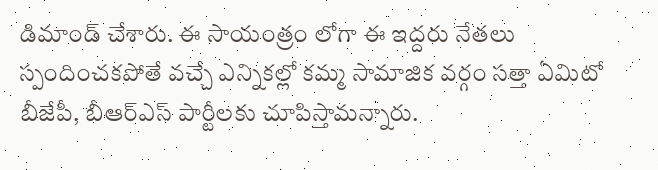డిమాండ్ చేశారు. ఈ సాయంత్రం లోగా ఈ ఇద్దరు నేతలు స్పందించకపోతే వచ్చే ఎన్నికల్లో కమ్మ సామాజిక వర్గం సత్తా ఏమిటో బీజేపీ, బీఆర్ఎస్ పార్టీలకు చూపిస్తామన్నారు.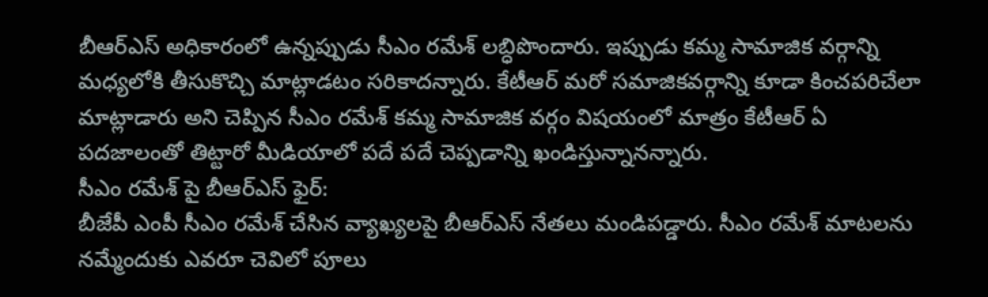బీఆర్ఎస్ అధికారంలో ఉన్నప్పుడు సీఎం రమేశ్ లబ్ధిపొందారు. ఇప్పుడు కమ్మ సామాజిక వర్గాన్ని మధ్యలోకి తీసుకొచ్చి మాట్లాడటం సరికాదన్నారు. కేటీఆర్ మరో సమాజికవర్గాన్ని కూడా కించపరిచేలా మాట్లాడారు అని చెప్పిన సీఎం రమేశ్ కమ్మ సామాజిక వర్గం విషయంలో మాత్రం కేటీఆర్ ఏ పదజాలంతో తిట్టారో మీడియాలో పదే పదే చెప్పడాన్ని ఖండిస్తున్నానన్నారు.
సీఎం రమేశ్ పై బీఆర్ఎస్ ఫైర్:
బీజేపీ ఎంపీ సీఎం రమేశ్ చేసిన వ్యాఖ్యలపై బీఆర్ఎస్ నేతలు మండిపడ్డారు. సీఎం రమేశ్ మాటలను నమ్మేందుకు ఎవరూ చెవిలో పూలు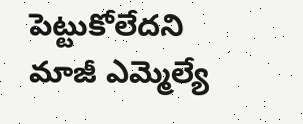పెట్టుకోలేదని మాజీ ఎమ్మెల్యే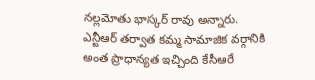నల్లమోతు భాస్కర్ రావు అన్నారు. ఎన్టీఆర్ తర్వాత కమ్మ సామాజిక వర్గానికి అంత ప్రాధాన్యత ఇచ్చింది కేసీఆరే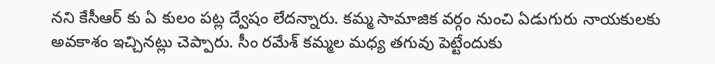నని కేసీఆర్ కు ఏ కులం పట్ల ద్వేషం లేదన్నారు. కమ్మ సామాజిక వర్గం నుంచి ఏడుగురు నాయకులకు అవకాశం ఇచ్చినట్లు చెప్పారు. సీం రమేశ్ కమ్మల మధ్య తగువు పెట్టేందుకు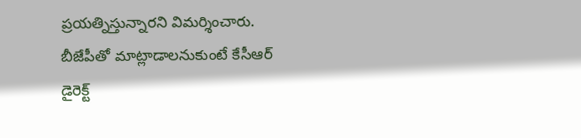ప్రయత్నిస్తున్నారని విమర్శించారు. బీజేపీతో మాట్లాడాలనుకుంటే కేసీఆర్ డైరెక్ట్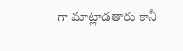గా మాట్లాడతారు కానీ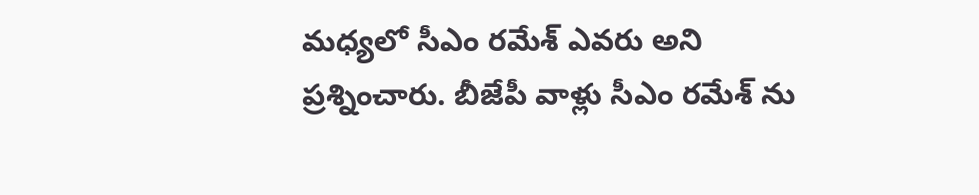మధ్యలో సీఎం రమేశ్ ఎవరు అని ప్రశ్నించారు. బీజేపీ వాళ్లు సీఎం రమేశ్ ను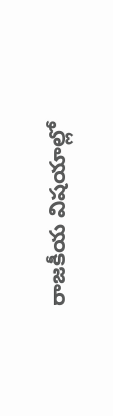రాజకీయ విషయాల్లో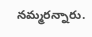నమ్మరన్నారు.